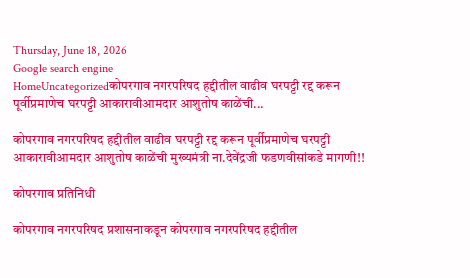Thursday, June 18, 2026
Google search engine
HomeUncategorizedकोपरगाव नगरपरिषद हद्दीतील वाढीव घरपट्टी रद्द करून पूर्वीप्रमाणेच घरपट्टी आकारावीआमदार आशुतोष काळेंची...

कोपरगाव नगरपरिषद हद्दीतील वाढीव घरपट्टी रद्द करून पूर्वीप्रमाणेच घरपट्टी आकारावीआमदार आशुतोष काळेंची मुख्यमंत्री ना.देवेंद्रजी फडणवीसांकडे मागणी!!

कोपरगाव प्रतिनिधी

कोपरगाव नगरपरिषद प्रशासनाकडून कोपरगाव नगरपरिषद हद्दीतील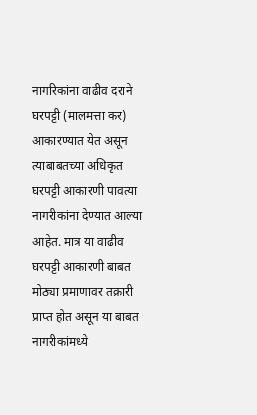नागरिकांना वाढीव दराने घरपट्टी (मालमत्ता कर) आकारण्यात येत असून त्याबाबतच्या अधिकृत घरपट्टी आकारणी पावत्या नागरीकांना देण्यात आल्या आहेत. मात्र या वाढीव घरपट्टी आकारणी बाबत मोठ्या प्रमाणावर तक्रारी प्राप्त होत असून या बाबत नागरीकांमध्ये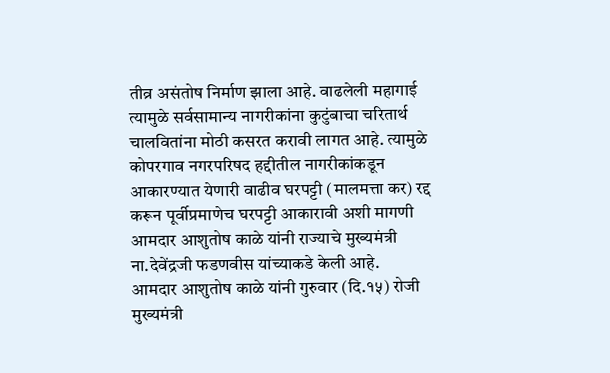तीव्र असंतोष निर्माण झाला आहे. वाढलेली महागाई त्यामुळे सर्वसामान्य नागरीकांना कुटुंबाचा चरितार्थ चालवितांना मोठी कसरत करावी लागत आहे. त्यामुळे कोपरगाव नगरपरिषद हद्दीतील नागरीकांकडून आकारण्यात येणारी वाढीव घरपट्टी (मालमत्ता कर) रद्द करून पूर्वीप्रमाणेच घरपट्टी आकारावी अशी मागणी आमदार आशुतोष काळे यांनी राज्याचे मुख्यमंत्री ना.देवेंद्रजी फडणवीस यांच्याकडे केली आहे.
आमदार आशुतोष काळे यांनी गुरुवार (दि.१५) रोजी मुख्यमंत्री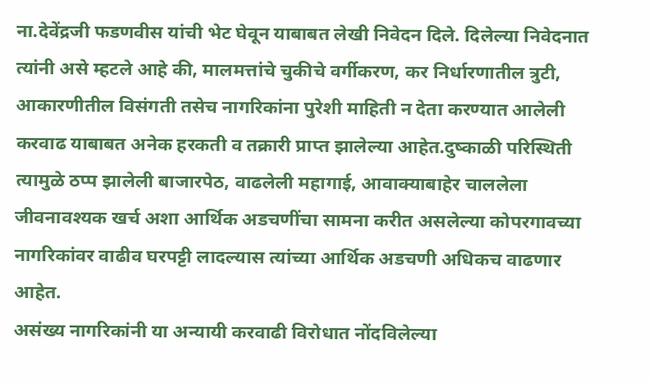ना.देवेंद्रजी फडणवीस यांची भेट घेवून याबाबत लेखी निवेदन दिले. दिलेल्या निवेदनात त्यांनी असे म्हटले आहे की, मालमत्तांचे चुकीचे वर्गीकरण, कर निर्धारणातील त्रुटी, आकारणीतील विसंगती तसेच नागरिकांना पुरेशी माहिती न देता करण्यात आलेली करवाढ याबाबत अनेक हरकती व तक्रारी प्राप्त झालेल्या आहेत.दुष्काळी परिस्थिती त्यामुळे ठप्प झालेली बाजारपेठ, वाढलेली महागाई, आवाक्याबाहेर चाललेला जीवनावश्यक खर्च अशा आर्थिक अडचणींचा सामना करीत असलेल्या कोपरगावच्या नागरिकांवर वाढीव घरपट्टी लादल्यास त्यांच्या आर्थिक अडचणी अधिकच वाढणार आहेत.
असंख्य नागरिकांनी या अन्यायी करवाढी विरोधात नोंदविलेल्या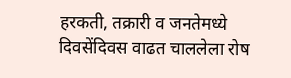हरकती, तक्रारी व जनतेमध्ये दिवसेंदिवस वाढत चाललेला रोष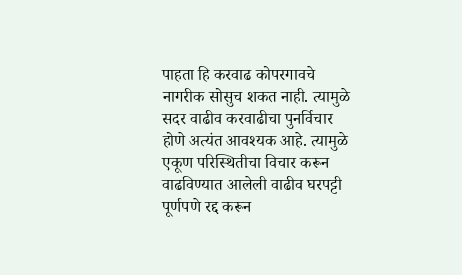पाहता हि करवाढ कोपरगावचे नागरीक सोसुच शकत नाही. त्यामुळे सदर वाढीव करवाढीचा पुनर्विचार होणे अत्यंत आवश्यक आहे. त्यामुळे एकूण परिस्थितीचा विचार करून वाढविण्यात आलेली वाढीव घरपट्टी पूर्णपणे रद्द करून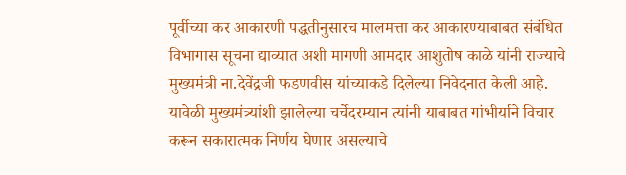पूर्वीच्या कर आकारणी पद्धतीनुसारच मालमत्ता कर आकारण्याबाबत संबंधित विभागास सूचना द्याव्यात अशी मागणी आमदार आशुतोष काळे यांनी राज्याचे मुख्यमंत्री ना.देवेंद्रजी फडणवीस यांच्याकडे दिलेल्या निवेदनात केली आहे. यावेळी मुख्यमंत्र्यांशी झालेल्या चर्चेदरम्यान त्यांनी याबाबत गांभीर्याने विचार करून सकारात्मक निर्णय घेणार असल्याचे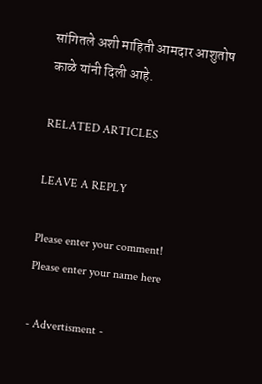सांगितले अशी माहिती आमदार आशुतोष काळे यांनी दिली आहे.

RELATED ARTICLES

LEAVE A REPLY

Please enter your comment!
Please enter your name here

- Advertisment -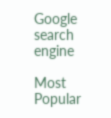Google search engine

Most Popular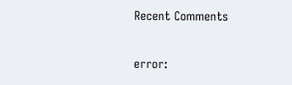Recent Comments

error: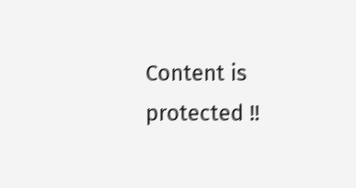Content is protected !!